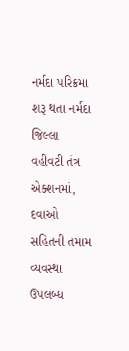નર્મદા પરિક્રમા શરૂ થતા નર્મદા જિલ્લા વહીવટી તંત્ર એક્શનમાં, દવાઓ સહિતની તમામ વ્યવસ્થા ઉપલબ્ધ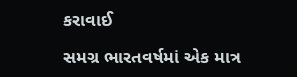કરાવાઈ

સમગ્ર ભારતવર્ષમાં એક માત્ર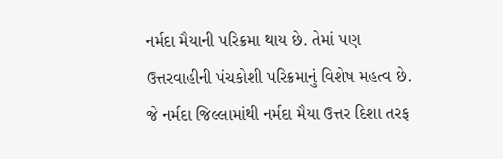નર્મદા મૈયાની પરિક્રમા થાય છે. તેમાં પણ ઉત્તરવાહીની પંચકોશી પરિક્રમાનું વિશેષ મહત્વ છે. જે નર્મદા જિલ્લામાંથી નર્મદા મૈયા ઉત્તર દિશા તરફ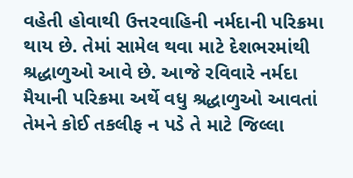વહેતી હોવાથી ઉત્તરવાહિની નર્મદાની પરિક્રમા થાય છે. તેમાં સામેલ થવા માટે દેશભરમાંથી શ્રદ્ધાળુઓ આવે છે. આજે રવિવારે નર્મદા મૈયાની પરિક્રમા અર્થે વધુ શ્રદ્ધાળુઓ આવતાં તેમને કોઈ તકલીફ ન પડે તે માટે જિલ્લા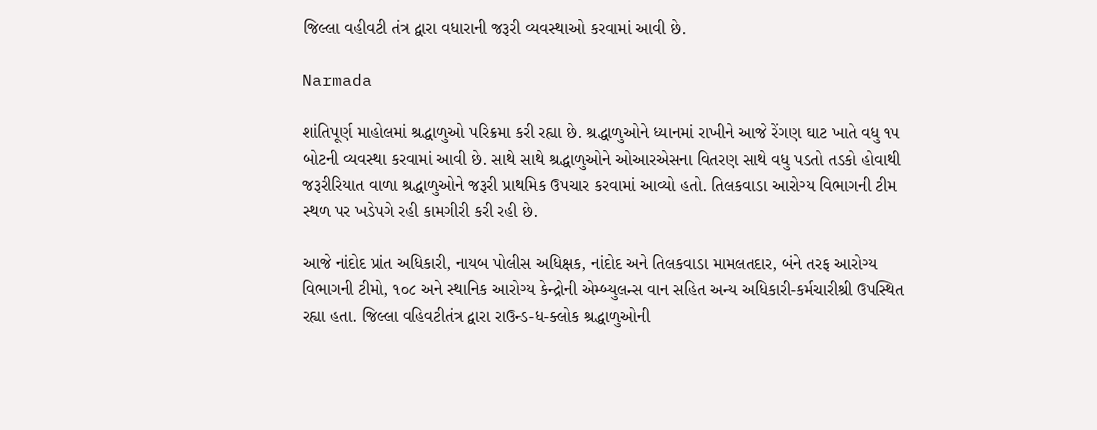જિલ્લા વહીવટી તંત્ર દ્વારા વધારાની જરૂરી વ્યવસ્થાઓ કરવામાં આવી છે.

Narmada

શાંતિપૂર્ણ માહોલમાં શ્રદ્ધાળુઓ પરિક્રમા કરી રહ્યા છે. શ્રદ્ધાળુઓને ધ્યાનમાં રાખીને આજે રેંગણ ઘાટ ખાતે વધુ ૧૫ બોટની વ્યવસ્થા કરવામાં આવી છે. સાથે સાથે શ્રદ્ધાળુઓને ઓઆરએસના વિતરણ સાથે વધુ પડતો તડકો હોવાથી જરૂરીરિયાત વાળા શ્રદ્ધાળુઓને જરૂરી પ્રાથમિક ઉપચાર કરવામાં આવ્યો હતો. તિલકવાડા આરોગ્ય વિભાગની ટીમ સ્થળ પર ખડેપગે રહી કામગીરી કરી રહી છે.

આજે નાંદોદ પ્રાંત અધિકારી, નાયબ પોલીસ અધિક્ષક, નાંદોદ અને તિલકવાડા મામલતદાર, બંને તરફ આરોગ્ય વિભાગની ટીમો, ૧૦૮ અને સ્થાનિક આરોગ્ય કેન્દ્રોની એમ્બ્યુલન્સ વાન સહિત અન્ય અધિકારી-કર્મચારીશ્રી ઉપસ્થિત રહ્યા હતા. જિલ્લા વહિવટીતંત્ર દ્વારા રાઉન્ડ-ધ-ક્લોક શ્રદ્ધાળુઓની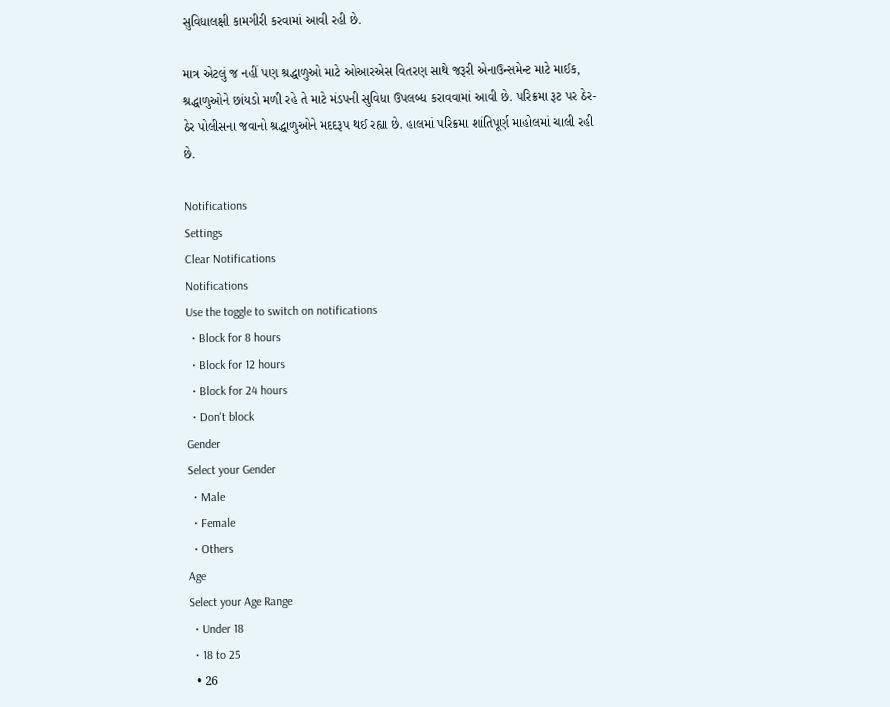સુવિધાલક્ષી કામગીરી કરવામાં આવી રહી છે.

માત્ર એટલું જ નહીં પણ શ્રદ્ધાળુઓ માટે ઓઆરએસ વિતરણ સાથે જરૂરી એનાઉન્સમેન્ટ માટે માઈક, શ્રદ્ધાળુઓને છાંયડો મળી રહે તે માટે મંડપની સુવિધા ઉપલબ્ધ કરાવવામાં આવી છે. પરિક્રમા રૂટ પર ઠેર-ઠેર પોલીસના જવાનો શ્રદ્ધાળુઓને મદદરૂપ થઈ રહ્યા છે. હાલમાં પરિક્રમા શાંતિપૂર્ણ માહોલમાં ચાલી રહી છે.

Notifications
Settings
Clear Notifications
Notifications
Use the toggle to switch on notifications
  • Block for 8 hours
  • Block for 12 hours
  • Block for 24 hours
  • Don't block
Gender
Select your Gender
  • Male
  • Female
  • Others
Age
Select your Age Range
  • Under 18
  • 18 to 25
  • 26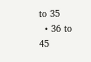to 35
  • 36 to 45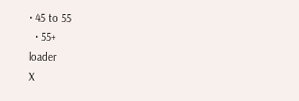• 45 to 55
  • 55+
loader
X